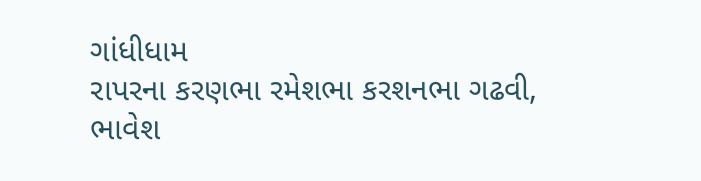ગાંધીધામ
રાપરના કરણભા રમેશભા કરશનભા ગઢવી, ભાવેશ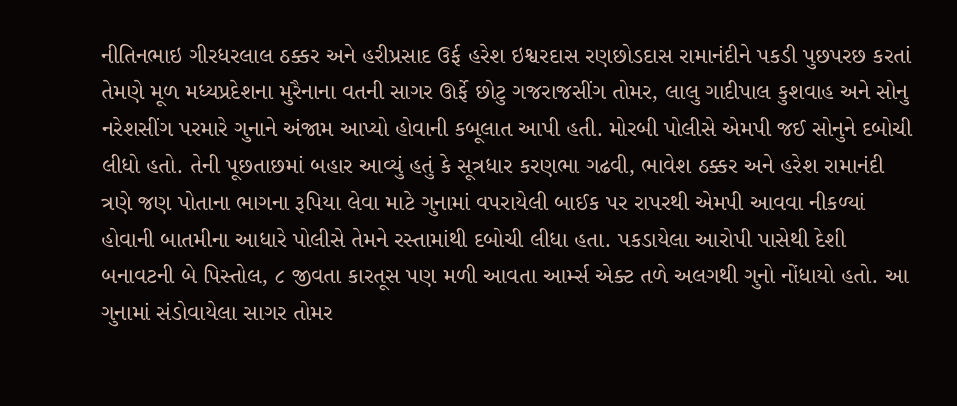નીતિનભાઇ ગીરધરલાલ ઠક્કર અને હરીપ્રસાદ ઉર્ફ હરેશ ઇશ્વરદાસ રણછોડદાસ રામાનંદીને પકડી પુછપરછ કરતાં તેમણે મૂળ મધ્યપ્રદેશના મુરૈનાના વતની સાગર ઊર્ફે છોટુ ગજરાજસીંગ તોમર, લાલુ ગાદીપાલ કુશવાહ અને સોનુ નરેશસીંગ પરમારે ગુનાને અંજામ આપ્યો હોવાની કબૂલાત આપી હતી. મોરબી પોલીસે એમપી જઈ સોનુને દબોચી લીધો હતો. તેની પૂછતાછમાં બહાર આવ્યું હતું કે સૂત્રધાર કરણભા ગઢવી, ભાવેશ ઠક્કર અને હરેશ રામાનંદી ત્રણે જણ પોતાના ભાગના રૂપિયા લેવા માટે ગુનામાં વપરાયેલી બાઈક પર રાપરથી એમપી આવવા નીકળ્યાં હોવાની બાતમીના આધારે પોલીસે તેમને રસ્તામાંથી દબોચી લીધા હતા. પકડાયેલા આરોપી પાસેથી દેશી બનાવટની બે પિસ્તોલ, ૮ જીવતા કારતૂસ પણ મળી આવતા આર્મ્સ એક્ટ તળે અલગથી ગુનો નોંધાયો હતો. આ ગુનામાં સંડોવાયેલા સાગર તોમર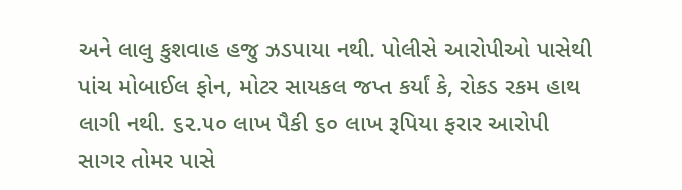અને લાલુ કુશવાહ હજુ ઝડપાયા નથી. પોલીસે આરોપીઓ પાસેથી પાંચ મોબાઈલ ફોન, મોટર સાયકલ જપ્ત કર્યાં કે, રોકડ રકમ હાથ લાગી નથી. ૬૨.૫૦ લાખ પૈકી ૬૦ લાખ રૂપિયા ફરાર આરોપી સાગર તોમર પાસે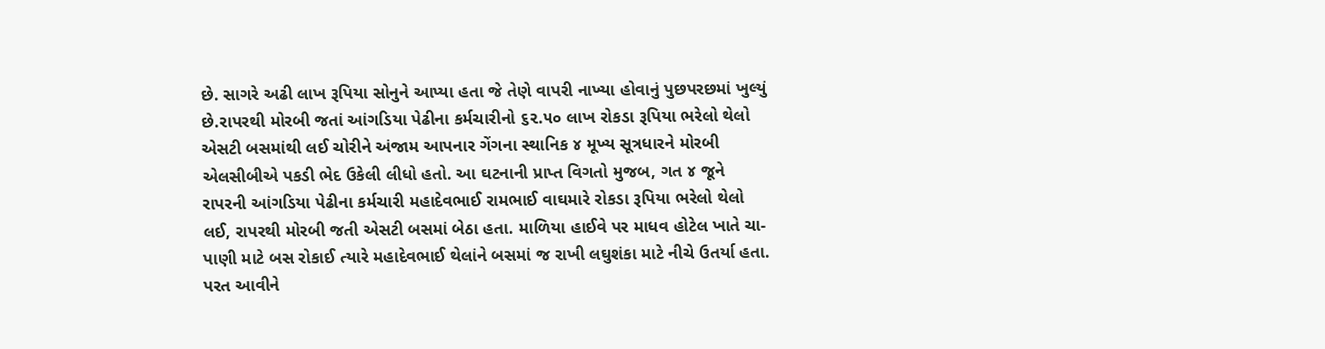છે. સાગરે અઢી લાખ રૂપિયા સોનુને આપ્યા હતા જે તેણે વાપરી નાખ્યા હોવાનું પુછપરછમાં ખુલ્યું છે.રાપરથી મોરબી જતાં આંગડિયા પેઢીના કર્મચારીનો ૬૨.૫૦ લાખ રોકડા રૂપિયા ભરેલો થેલો એસટી બસમાંથી લઈ ચોરીને અંજામ આપનાર ગેંગના સ્થાનિક ૪ મૂખ્ય સૂત્રધારને મોરબી એલસીબીએ પકડી ભેદ ઉકેલી લીધો હતો. આ ઘટનાની પ્રાપ્ત વિગતો મુજબ, ગત ૪ જૂને રાપરની આંગડિયા પેઢીના કર્મચારી મહાદેવભાઈ રામભાઈ વાઘમારે રોકડા રૂપિયા ભરેલો થેલો લઈ, રાપરથી મોરબી જતી એસટી બસમાં બેઠા હતા. માળિયા હાઈવે પર માધવ હોટેલ ખાતે ચા-પાણી માટે બસ રોકાઈ ત્યારે મહાદેવભાઈ થેલાંને બસમાં જ રાખી લઘુશંકા માટે નીચે ઉતર્યા હતા. પરત આવીને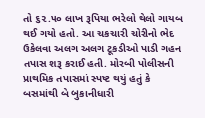તો ૬૨.૫૦ લાખ રૂપિયા ભરેલો થેલો ગાયબ થઈ ગયો હતો. આ ચકચારી ચોરીનો ભેદ ઉકેલવા અલગ અલગ ટૂકડીઓ પાડી ગહન તપાસ શરૂ કરાઈ હતી. મોરબી પોલીસની પ્રાથમિક તપાસમાં સ્પષ્ટ થયું હતું કે બસમાંથી બે બુકાનીધારી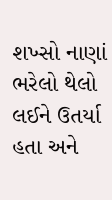શખ્સો નાણાં ભરેલો થેલો લઈને ઉતર્યા હતા અને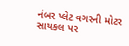નંબર પ્લેટ વગરની મોટર સાયકલ પર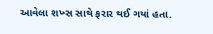આવેલા શખ્સ સાથે ફરાર થઈ ગયાં હતા.